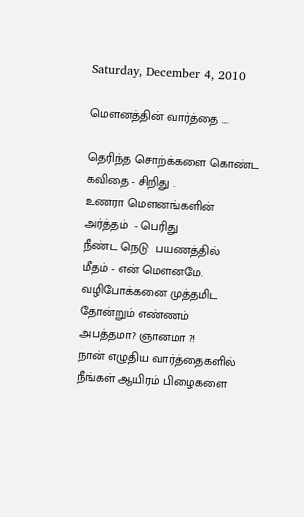Saturday, December 4, 2010

மௌனத்தின் வார்த்தை ....

தெரிந்த சொற்க்களை கொண்ட
கவிதை - சிறிது .
உணரா மௌனங்களின்
அர்த்தம்  - பெரிது
நீண்ட நெடு  பயணத்தில்
மீதம் - என் மௌனமே.
வழிபோக்கனை முத்தமிட
தோன்றும் எண்ணம்
அபத்தமா? ஞானமா ?!
நான் எழுதிய வார்த்தைகளில்
நீங்கள் ஆயிரம் பிழைகளை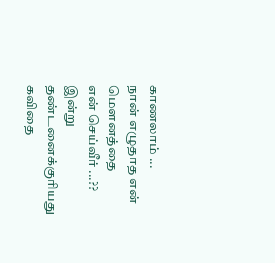காணலாம் ...
நான் எழுதாத என் மௌனத்தை
என் செய்வீர் ...??
இன்று தண்டனைக்குரியது கவிதை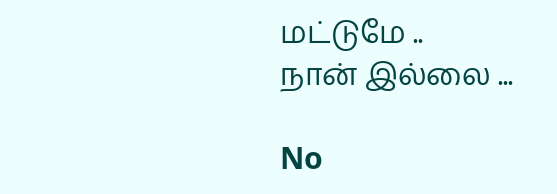மட்டுமே ..
நான் இல்லை ...

No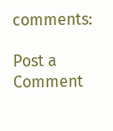comments:

Post a Comment